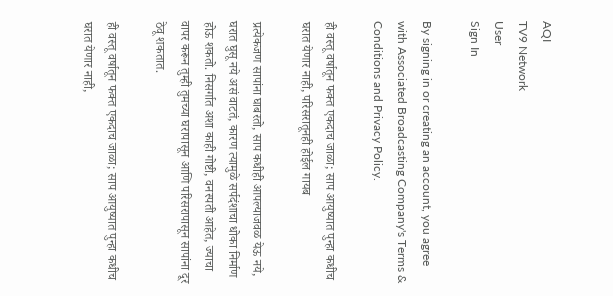AQI
TV9 Network
User
Sign In

By signing in or creating an account, you agree with Associated Broadcasting Company's Terms & Conditions and Privacy Policy.

ही वस्तू वर्षातून फक्त एकदाच जाळा; साप आयुष्यात पुन्हा कधीच घरात येणार नाही, परिसरातूनही होईल गायब

प्रत्येकजण सापांना घाबरतो, साप कधीही आपल्याजवळ येऊ नये, घरात घुसू नये असं वाटतं, कारण त्यामुळे सर्पदंशाचा धोका निर्माण होऊ शकतो. निसर्गात अशा काही गोष्टी, वनस्पती आहेत, ज्याचा वापर करून तुम्ही तुमच्या घरापासून आणि परिसरापासून सापांना दूर ठेवू शकतात.

ही वस्तू वर्षातून फक्त एकदाच जाळा; साप आयुष्यात पुन्हा कधीच घरात येणार नाही,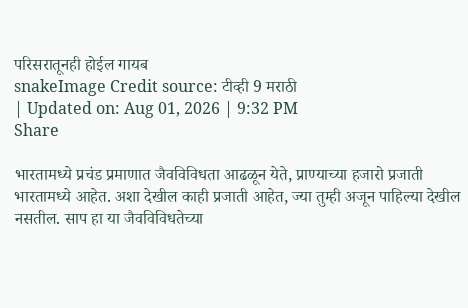परिसरातूनही होईल गायब
snakeImage Credit source: टीव्ही 9 मराठी
| Updated on: Aug 01, 2026 | 9:32 PM
Share

भारतामध्ये प्रचंड प्रमाणात जैवविविधता आढळून येते, प्राण्याच्या हजारो प्रजाती भारतामध्ये आहेत. अशा देखील काही प्रजाती आहेत, ज्या तुम्ही अजून पाहिल्या देखील नसतील. साप हा या जैवविविधतेच्या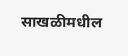साखळीमधील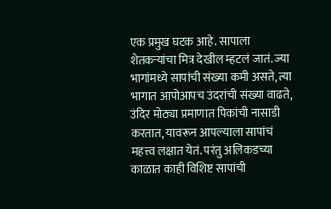एक प्रमुख घटक आहे. सापाला शेतकऱ्यांचा मित्र देखील म्हटलं जातं. ज्या भागांमध्ये सापांची संख्या कमी असते, त्या भागात आपोआपच उंदरांची संख्या वाढते, उंदिर मोठ्या प्रमाणात पिकांची नासाडी करतात, यावरून आपल्याला सापांचं महत्त्व लक्षात येतं. परंतु अलिकडच्या काळात काही विशिष्ट सापांची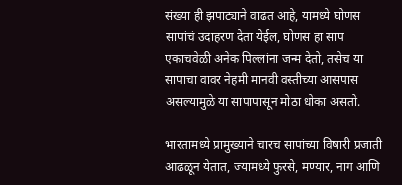संख्या ही झपाट्याने वाढत आहे, यामध्ये घोणस सापांचं उदाहरण देता येईल, घोणस हा साप एकाचवेळी अनेक पिल्लांना जन्म देतो, तसेच या सापाचा वावर नेहमी मानवी वस्तीच्या आसपास असल्यामुळे या सापापासून मोठा धोका असतो.

भारतामध्ये प्रामुख्याने चारच सापांच्या विषारी प्रजाती आढळून येतात, ज्यामध्ये फुरसे, मण्यार, नाग आणि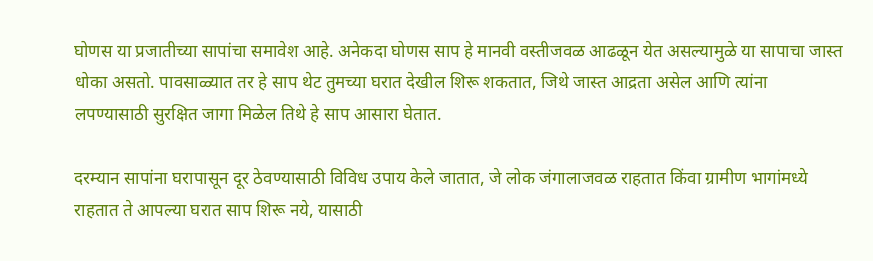घोणस या प्रजातीच्या सापांचा समावेश आहे. अनेकदा घोणस साप हे मानवी वस्तीजवळ आढळून येत असल्यामुळे या सापाचा जास्त धोका असतो. पावसाळ्यात तर हे साप थेट तुमच्या घरात देखील शिरू शकतात, जिथे जास्त आद्रता असेल आणि त्यांना लपण्यासाठी सुरक्षित जागा मिळेल तिथे हे साप आसारा घेतात.

दरम्यान सापांना घरापासून दूर ठेवण्यासाठी विविध उपाय केले जातात, जे लोक जंगालाजवळ राहतात किंवा ग्रामीण भागांमध्ये राहतात ते आपल्या घरात साप शिरू नये, यासाठी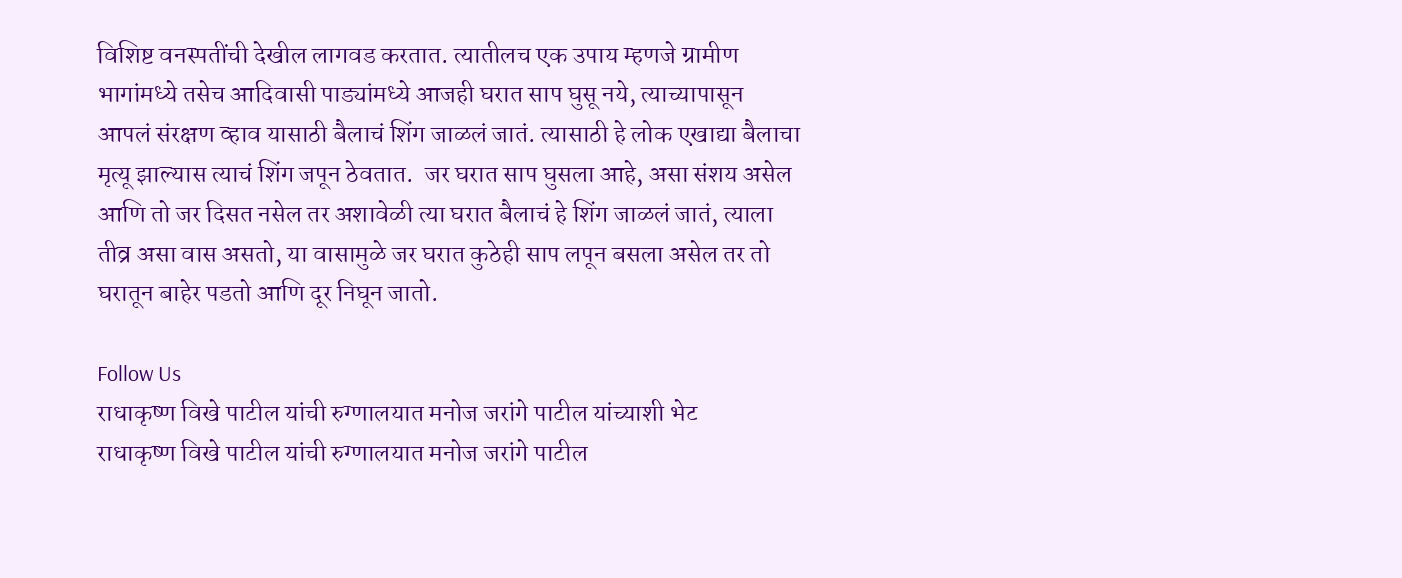विशिष्ट वनस्पतींची देखील लागवड करतात. त्यातीलच एक उपाय म्हणजे ग्रामीण भागांमध्ये तसेच आदिवासी पाड्यांमध्ये आजही घरात साप घुसू नये, त्याच्यापासून आपलं संरक्षण व्हाव यासाठी बैलाचं शिंग जाळलं जातं. त्यासाठी हे लोक एखाद्या बैलाचा मृत्यू झाल्यास त्याचं शिंग जपून ठेवतात.  जर घरात साप घुसला आहे, असा संशय असेल आणि तो जर दिसत नसेल तर अशावेळी त्या घरात बैलाचं हे शिंग जाळलं जातं, त्याला तीव्र असा वास असतो, या वासामुळे जर घरात कुठेही साप लपून बसला असेल तर तो घरातून बाहेर पडतो आणि दूर निघून जातो.

Follow Us
राधाकृष्ण विखे पाटील यांची रुग्णालयात मनोज जरांगे पाटील यांच्याशी भेट
राधाकृष्ण विखे पाटील यांची रुग्णालयात मनोज जरांगे पाटील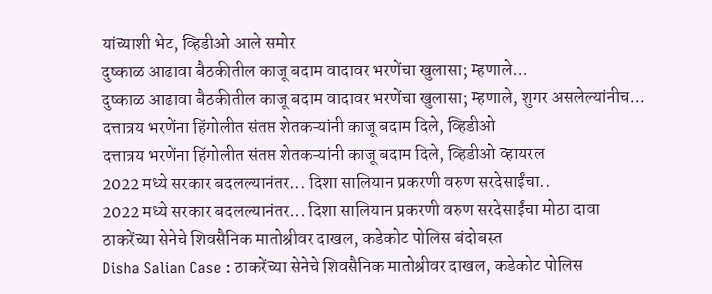यांच्याशी भेट, व्हिडीओ आले समोर
दुष्काळ आढावा बैठकीतील काजू बदाम वादावर भरणेंचा खुलासा; म्हणाले...
दुष्काळ आढावा बैठकीतील काजू बदाम वादावर भरणेंचा खुलासा; म्हणाले, शुगर असलेल्यांनीच...
दत्तात्रय भरणेंना हिंगोलीत संतप्त शेतकऱ्यांनी काजू बदाम दिले, व्हिडीओ
दत्तात्रय भरणेंना हिंगोलीत संतप्त शेतकऱ्यांनी काजू बदाम दिले, व्हिडीओ व्हायरल
2022 मध्ये सरकार बदलल्यानंतर... दिशा सालियान प्रकरणी वरुण सरदेसाईंचा..
2022 मध्ये सरकार बदलल्यानंतर... दिशा सालियान प्रकरणी वरुण सरदेसाईंचा मोठा दावा
ठाकरेंच्या सेनेचे शिवसैनिक मातोश्रीवर दाखल, कडेकोट पोलिस बंदोबस्त
Disha Salian Case : ठाकरेंच्या सेनेचे शिवसैनिक मातोश्रीवर दाखल, कडेकोट पोलिस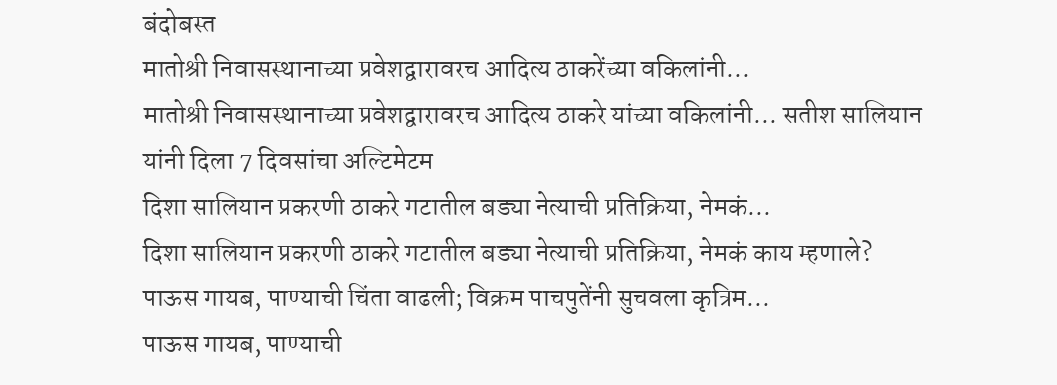बंदोबस्त
मातोश्री निवासस्थानाच्या प्रवेशद्वारावरच आदित्य ठाकरेंच्या वकिलांनी...
मातोश्री निवासस्थानाच्या प्रवेशद्वारावरच आदित्य ठाकरे यांच्या वकिलांनी... सतीश सालियान यांनी दिला 7 दिवसांचा अल्टिमेटम
दिशा सालियान प्रकरणी ठाकरे गटातील बड्या नेत्याची प्रतिक्रिया, नेमकं...
दिशा सालियान प्रकरणी ठाकरे गटातील बड्या नेत्याची प्रतिक्रिया, नेमकं काय म्हणाले?
पाऊस गायब, पाण्याची चिंता वाढली; विक्रम पाचपुतेंनी सुचवला कृत्रिम...
पाऊस गायब, पाण्याची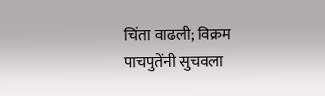चिंता वाढली; विक्रम पाचपुतेंनी सुचवला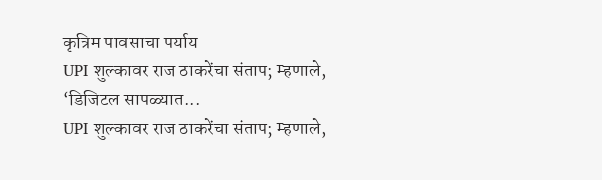कृत्रिम पावसाचा पर्याय
UPI शुल्कावर राज ठाकरेंचा संताप; म्हणाले, ‘डिजिटल सापळ्यात...
UPI शुल्कावर राज ठाकरेंचा संताप; म्हणाले,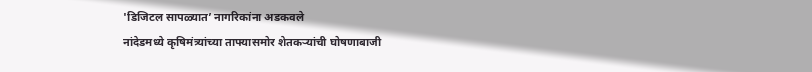'डिजिटल सापळ्यात’ नागरिकांना अडकवले
नांदेडमध्ये कृषिमंत्र्यांच्या ताफ्यासमोर शेतकऱ्यांची घोषणाबाजी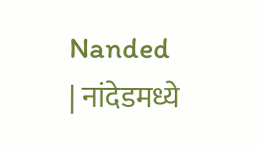Nanded | नांदेडमध्ये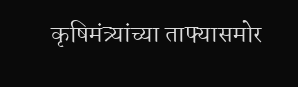कृषिमंत्र्यांच्या ताफ्यासमोर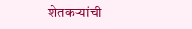शेतकऱ्यांची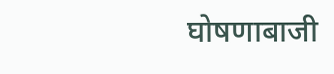घोषणाबाजी